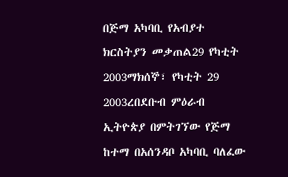በጅማ አካባቢ የአብያተ ክርስትያን መቃጠል29 የካቲት 2003ማክሰኞ፣ የካቲት 29 2003ረበደቡብ ምዕራብ ኢትዮጵያ በምትገኘው የጅማ ከተማ በአሰንዳቦ አካባቢ ባለፈው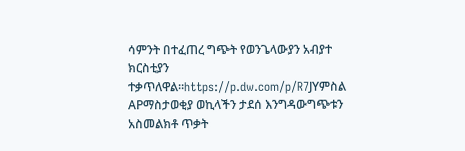ሳምንት በተፈጠረ ግጭት የወንጌላውያን አብያተ ክርስቲያን ተቃጥለዋል።https://p.dw.com/p/R7JYምስል APማስታወቂያ ወኪላችን ታደሰ እንግዳውግጭቱን አስመልክቶ ጥቃት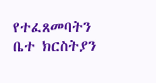የተፈጸመባትን ቤተ ክርስትያን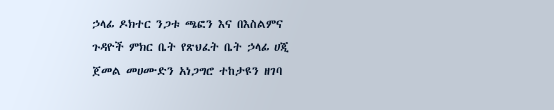ኃላፊ ዶክተር ንጋቱ ጫፎን እና በእስልምና ጉዳዮች ምክር ቤት የጽህፈት ቤት ኃላፊ ሀጂ ጀመል መሀሙድን አነጋግሮ ተከታዩን ዘገባ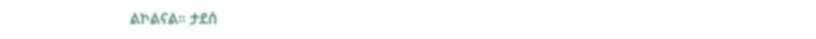ልኮልናል። ታደሰ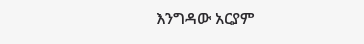እንግዳው አርያም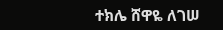ተክሌ ሸዋዬ ለገሠ